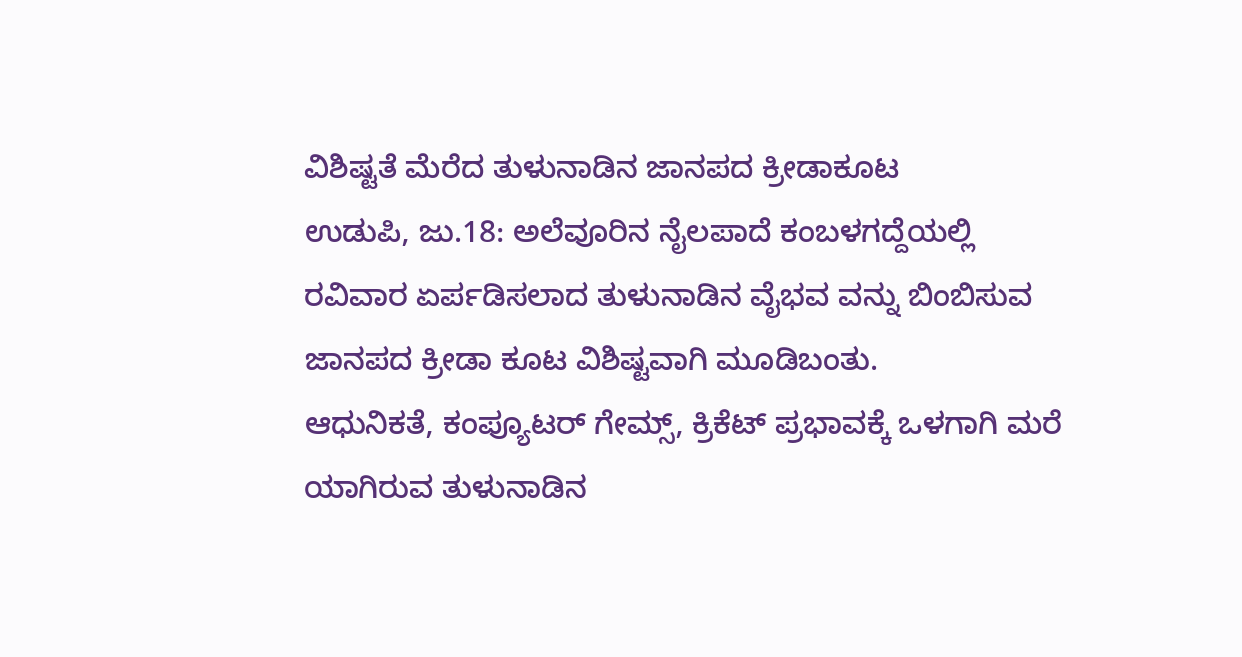ವಿಶಿಷ್ಟತೆ ಮೆರೆದ ತುಳುನಾಡಿನ ಜಾನಪದ ಕ್ರೀಡಾಕೂಟ
ಉಡುಪಿ, ಜು.18: ಅಲೆವೂರಿನ ನೈಲಪಾದೆ ಕಂಬಳಗದ್ದೆಯಲ್ಲಿ ರವಿವಾರ ಏರ್ಪಡಿಸಲಾದ ತುಳುನಾಡಿನ ವೈಭವ ವನ್ನು ಬಿಂಬಿಸುವ ಜಾನಪದ ಕ್ರೀಡಾ ಕೂಟ ವಿಶಿಷ್ಟವಾಗಿ ಮೂಡಿಬಂತು.
ಆಧುನಿಕತೆ, ಕಂಪ್ಯೂಟರ್ ಗೇಮ್ಸ್, ಕ್ರಿಕೆಟ್ ಪ್ರಭಾವಕ್ಕೆ ಒಳಗಾಗಿ ಮರೆ ಯಾಗಿರುವ ತುಳುನಾಡಿನ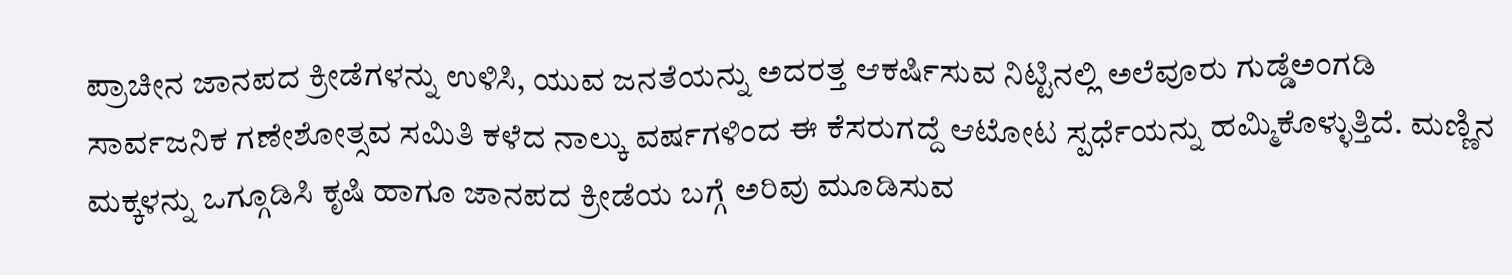ಪ್ರಾಚೀನ ಜಾನಪದ ಕ್ರೀಡೆಗಳನ್ನು ಉಳಿಸಿ, ಯುವ ಜನತೆಯನ್ನು ಅದರತ್ತ ಆಕರ್ಷಿಸುವ ನಿಟ್ಟಿನಲ್ಲಿ ಅಲೆವೂರು ಗುಡ್ಡೆಅಂಗಡಿ ಸಾರ್ವಜನಿಕ ಗಣೇಶೋತ್ಸವ ಸಮಿತಿ ಕಳೆದ ನಾಲ್ಕು ವರ್ಷಗಳಿಂದ ಈ ಕೆಸರುಗದ್ದೆ ಆಟೋಟ ಸ್ಪರ್ಧೆಯನ್ನು ಹಮ್ಮಿಕೊಳ್ಳುತ್ತಿದೆ. ಮಣ್ಣಿನ ಮಕ್ಕಳನ್ನು ಒಗ್ಗೂಡಿಸಿ ಕೃಷಿ ಹಾಗೂ ಜಾನಪದ ಕ್ರೀಡೆಯ ಬಗ್ಗೆ ಅರಿವು ಮೂಡಿಸುವ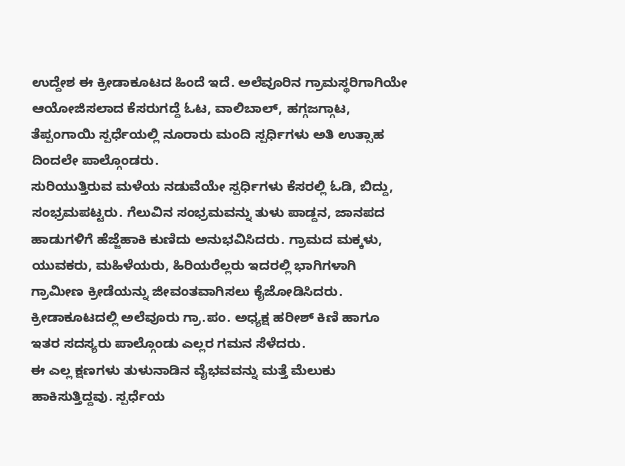ಉದ್ದೇಶ ಈ ಕ್ರೀಡಾಕೂಟದ ಹಿಂದೆ ಇದೆ. ಅಲೆವೂರಿನ ಗ್ರಾಮಸ್ಥರಿಗಾಗಿಯೇ ಆಯೋಜಿಸಲಾದ ಕೆಸರುಗದ್ದೆ ಓಟ, ವಾಲಿಬಾಲ್, ಹಗ್ಗಜಗ್ಗಾಟ, ತೆಪ್ಪಂಗಾಯಿ ಸ್ಪರ್ಧೆಯಲ್ಲಿ ನೂರಾರು ಮಂದಿ ಸ್ಪರ್ಧಿಗಳು ಅತಿ ಉತ್ಸಾಹ ದಿಂದಲೇ ಪಾಲ್ಗೊಂಡರು.
ಸುರಿಯುತ್ತಿರುವ ಮಳೆಯ ನಡುವೆಯೇ ಸ್ಪರ್ಧಿಗಳು ಕೆಸರಲ್ಲಿ ಓಡಿ, ಬಿದ್ದು, ಸಂಭ್ರಮಪಟ್ಟರು. ಗೆಲುವಿನ ಸಂಭ್ರಮವನ್ನು ತುಳು ಪಾಡ್ದನ, ಜಾನಪದ ಹಾಡುಗಳಿಗೆ ಹೆಜ್ಜೆಹಾಕಿ ಕುಣಿದು ಅನುಭವಿಸಿದರು. ಗ್ರಾಮದ ಮಕ್ಕಳು, ಯುವಕರು, ಮಹಿಳೆಯರು, ಹಿರಿಯರೆಲ್ಲರು ಇದರಲ್ಲಿ ಭಾಗಿಗಳಾಗಿ ಗ್ರಾಮೀಣ ಕ್ರೀಡೆಯನ್ನು ಜೀವಂತವಾಗಿಸಲು ಕೈಜೋಡಿಸಿದರು.
ಕ್ರೀಡಾಕೂಟದಲ್ಲಿ ಅಲೆವೂರು ಗ್ರಾ.ಪಂ. ಅಧ್ಯಕ್ಷ ಹರೀಶ್ ಕಿಣಿ ಹಾಗೂ ಇತರ ಸದಸ್ಯರು ಪಾಲ್ಗೊಂಡು ಎಲ್ಲರ ಗಮನ ಸೆಳೆದರು.
ಈ ಎಲ್ಲ ಕ್ಷಣಗಳು ತುಳುನಾಡಿನ ವೈಭವವನ್ನು ಮತ್ತೆ ಮೆಲುಕು ಹಾಕಿಸುತ್ತಿದ್ದವು. ಸ್ಪರ್ಧೆಯ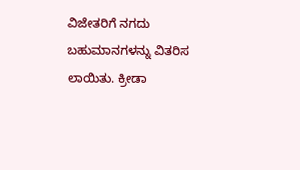ವಿಜೇತರಿಗೆ ನಗದು ಬಹುಮಾನಗಳನ್ನು ವಿತರಿಸ ಲಾಯಿತು. ಕ್ರೀಡಾ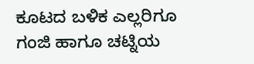ಕೂಟದ ಬಳಿಕ ಎಲ್ಲರಿಗೂ ಗಂಜಿ ಹಾಗೂ ಚಟ್ನಿಯ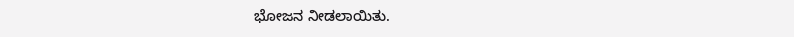ಭೋಜನ ನೀಡಲಾಯಿತು.